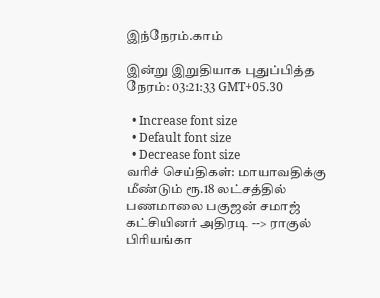இந்நேரம்.காம்

இன்று இறுதியாக புதுப்பித்த நேரம்: 03:21:33 GMT+05.30

  • Increase font size
  • Default font size
  • Decrease font size
வரிச் செய்திகள்: மாயாவதிக்கு மீண்டும் ரூ.18 லட்சத்தில் பணமாலை பகுஜன் சமாஜ் கட்சியினர் அதிரடி --> ராகுல் பிரியங்கா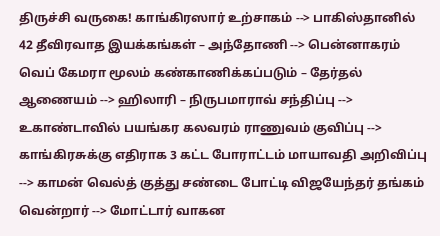திருச்சி வருகை! காங்கிரஸார் உற்சாகம் --> பாகிஸ்தானில் 42 தீவிரவாத இயக்கங்கள் – அந்தோணி --> பென்னாகரம் வெப் கேமரா மூலம் கண்காணிக்கப்படும் – தேர்தல் ஆணையம் --> ஹிலாரி – நிருபமாராவ் சந்திப்பு --> உகாண்டாவில் பயங்கர கலவரம் ராணுவம் குவிப்பு --> காங்கிரசுக்கு எதிராக 3 கட்ட போராட்டம் மாயாவதி அறிவிப்பு --> காமன் வெல்த் குத்து சண்டை போட்டி விஜயேந்தர் தங்கம் வென்றார் --> மோட்டார் வாகன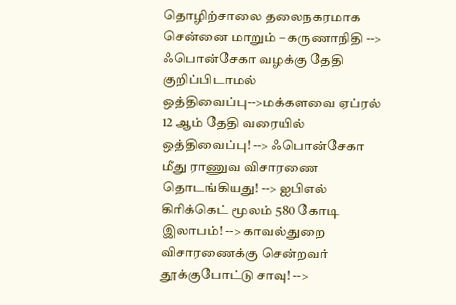தொழிற்சாலை தலைநகரமாக சென்னை மாறும் – கருணாநிதி --> ஃபொன்சேகா வழக்கு தேதி குறிப்பிடாமல் ஒத்திவைப்பு-->மக்களவை ஏப்ரல் 12 ஆம் தேதி வரையில் ஒத்திவைப்பு! --> ஃபொன்சேகா மீது ராணுவ விசாரணை தொடங்கியது! --> ஐபிஎல் கிரிக்கெட் மூலம் 580 கோடி இலாபம்! --> காவல்துறை விசாரணைக்கு சென்றவர் தூக்குபோட்டு சாவு! -->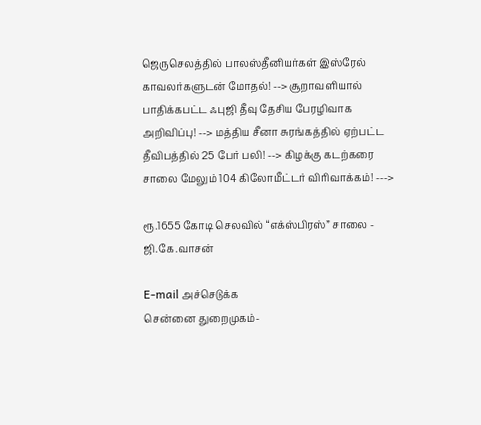ஜெருசெலத்தில் பாலஸ்தீனியர்கள் இஸ்ரேல் காவலர்களுடன் மோதல்! --> சூறாவளியால் பாதிக்கபட்ட ஃபுஜி தீவு தேசிய பேரழிவாக அறிவிப்பு! --> மத்திய சீனா சுரங்கத்தில் ஏற்பட்ட தீவிபத்தில் 25 பேர் பலி! --> கிழக்கு கடற்கரை சாலை மேலும் 104 கிலோமீட்டர் விரிவாக்கம்! --->

ரூ.1655 கோடி செலவில் “எக்ஸ்பிரஸ்” சாலை - ஜி.கே.வாசன்

E-mail அச்செடுக்க
சென்னை துறைமுகம்-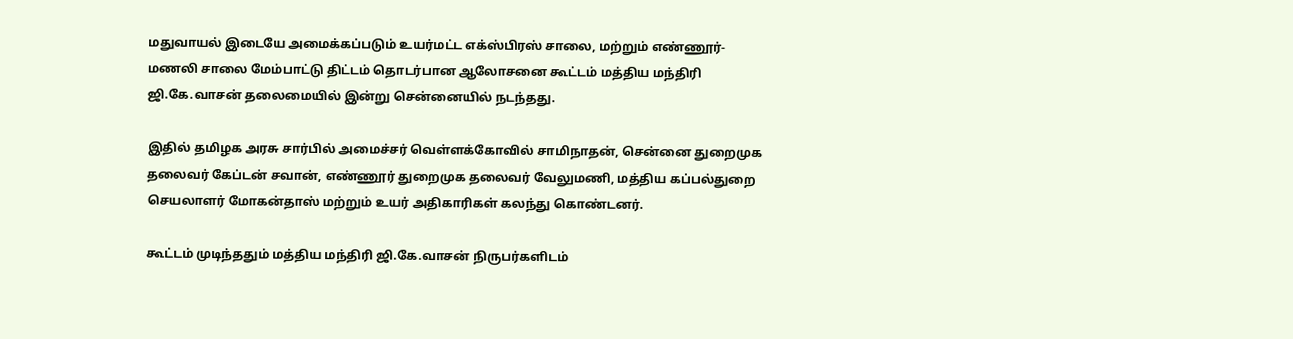மதுவாயல் இடையே அமைக்கப்படும் உயர்மட்ட எக்ஸ்பிரஸ் சாலை, மற்றும் எண்ணூர்-மணலி சாலை மேம்பாட்டு திட்டம் தொடர்பான ஆலோசனை கூட்டம் மத்திய மந்திரி ஜி.கே.வாசன் தலைமையில் இன்று சென்னையில் நடந்தது.

இதில் தமிழக அரசு சார்பில் அமைச்சர் வெள்ளக்கோவில் சாமிநாதன், சென்னை துறைமுக தலைவர் கேப்டன் சவான், எண்ணூர் துறைமுக தலைவர் வேலுமணி, மத்திய கப்பல்துறை செயலாளர் மோகன்தாஸ் மற்றும் உயர் அதிகாரிகள் கலந்து கொண்டனர்.

கூட்டம் முடிந்ததும் மத்திய மந்திரி ஜி.கே.வாசன் நிருபர்களிடம்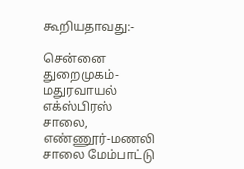கூறியதாவது:-

சென்னை துறைமுகம்-மதுரவாயல் எக்ஸ்பிரஸ் சாலை, எண்ணூர்-மணலி சாலை மேம்பாட்டு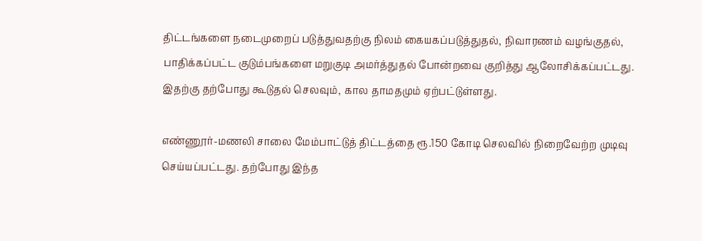திட்டங்களை நடைமுறைப் படுத்துவதற்கு நிலம் கையகப்படுத்துதல், நிவாரணம் வழங்குதல், பாதிக்கப்பட்ட குடும்பங்களை மறுகுடி அமர்த்துதல் போன்றவை குறித்து ஆலோசிக்கப்பட்டது. இதற்கு தற்போது கூடுதல் செலவும், கால தாமதமும் ஏற்பட்டுள்ளது.

எண்ணூர்-மணலி சாலை மேம்பாட்டுத் திட்டத்தை ரூ.150 கோடி செலவில் நிறைவேற்ற முடிவு செய்யப்பட்டது. தற்போது இந்த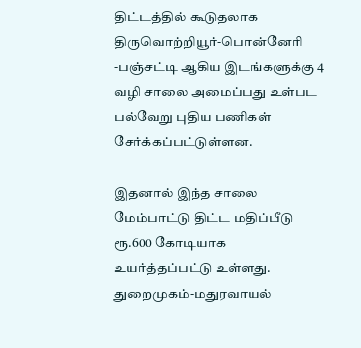திட்டத்தில் கூடுதலாக திருவொற்றியூர்-பொன்னேரி -பஞ்சட்டி ஆகிய இடங்களுக்கு 4 வழி சாலை அமைப்பது உள்பட பல்வேறு புதிய பணிகள் சேர்க்கப்பட்டுள்ளன.

இதனால் இந்த சாலை மேம்பாட்டு திட்ட மதிப்பீடு ரூ.600 கோடியாக உயர்த்தப்பட்டு உள்ளது. துறைமுகம்-மதுரவாயல்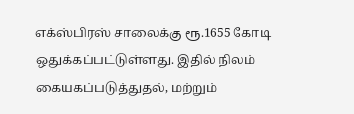எக்ஸ்பிரஸ் சாலைக்கு ரூ.1655 கோடி ஒதுக்கப்பட்டுள்ளது. இதில் நிலம் கையகப்படுத்துதல், மற்றும்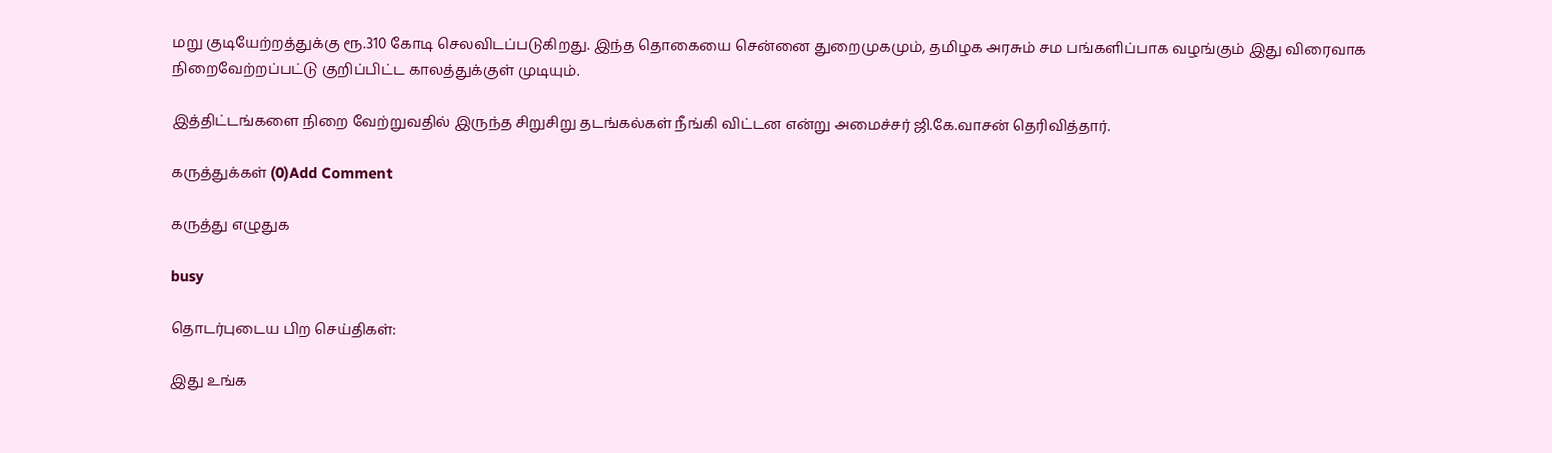மறு குடியேற்றத்துக்கு ரூ.310 கோடி செலவிடப்படுகிறது. இந்த தொகையை சென்னை துறைமுகமும், தமிழக அரசும் சம பங்களிப்பாக வழங்கும் இது விரைவாக நிறைவேற்றப்பட்டு குறிப்பிட்ட காலத்துக்குள் முடியும்.

இத்திட்டங்களை நிறை வேற்றுவதில் இருந்த சிறுசிறு தடங்கல்கள் நீங்கி விட்டன என்று அமைச்சர் ஜி.கே.வாசன் தெரிவித்தார்.

கருத்துக்கள் (0)Add Comment

கருத்து எழுதுக

busy

தொடர்புடைய பிற செய்திகள்:

இது உங்க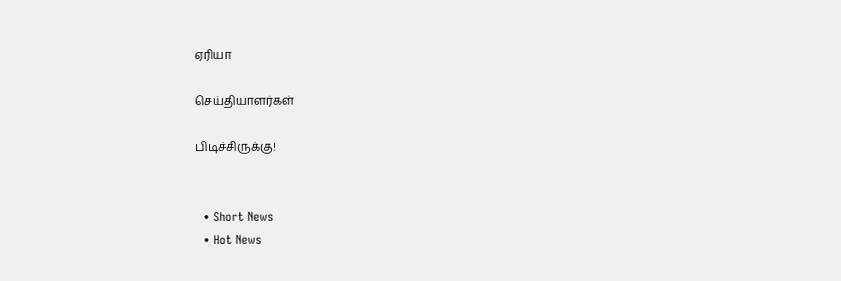ஏரியா

செய்தியாளர்கள்

பிடிச்சிருக்கு!


  • Short News
  • Hot News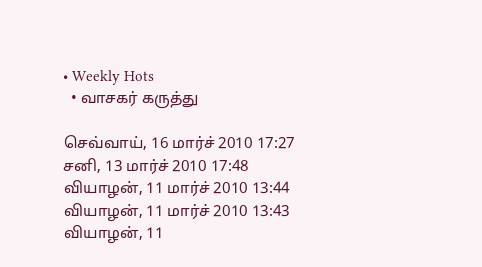• Weekly Hots
  • வாசகர் கருத்து

செவ்வாய், 16 மார்ச் 2010 17:27
சனி, 13 மார்ச் 2010 17:48
வியாழன், 11 மார்ச் 2010 13:44
வியாழன், 11 மார்ச் 2010 13:43
வியாழன், 11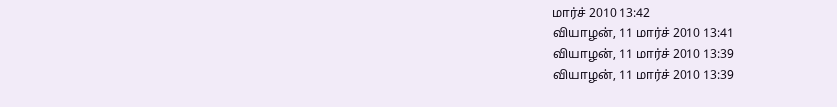மார்ச் 2010 13:42
வியாழன், 11 மார்ச் 2010 13:41
வியாழன், 11 மார்ச் 2010 13:39
வியாழன், 11 மார்ச் 2010 13:39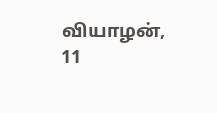வியாழன், 11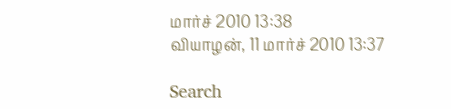மார்ச் 2010 13:38
வியாழன், 11 மார்ச் 2010 13:37

Search